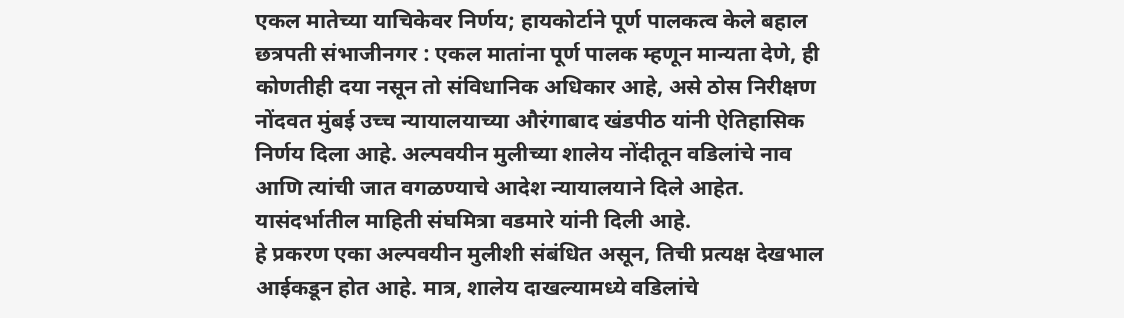एकल मातेच्या याचिकेवर निर्णय; हायकोर्टाने पूर्ण पालकत्व केले बहाल
छत्रपती संभाजीनगर : एकल मातांना पूर्ण पालक म्हणून मान्यता देणे, ही कोणतीही दया नसून तो संविधानिक अधिकार आहे, असे ठोस निरीक्षण नोंदवत मुंबई उच्च न्यायालयाच्या औरंगाबाद खंडपीठ यांनी ऐतिहासिक निर्णय दिला आहे. अल्पवयीन मुलीच्या शालेय नोंदीतून वडिलांचे नाव आणि त्यांची जात वगळण्याचे आदेश न्यायालयाने दिले आहेत. यासंदर्भातील माहिती संघमित्रा वडमारे यांनी दिली आहे.
हे प्रकरण एका अल्पवयीन मुलीशी संबंधित असून, तिची प्रत्यक्ष देखभाल आईकडून होत आहे. मात्र, शालेय दाखल्यामध्ये वडिलांचे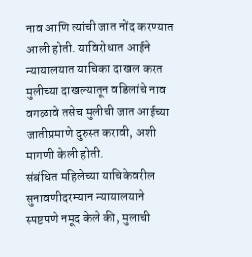नाव आणि त्यांची जात नोंद करण्यात आली होती. याविरोधात आईने न्यायालयात याचिका दाखल करत मुलीच्या दाखल्यातून वडिलांचे नाव वगळावे तसेच मुलीची जात आईच्या जातीप्रमाणे दुरुस्त करावी, अशी मागणी केली होती.
संबंधित महिलेच्या याचिकेवरील सुनावणीदरम्यान न्यायालयाने स्पष्टपणे नमूद केले की, मुलाची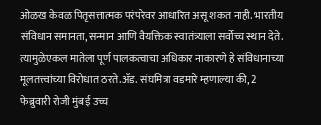ओळख केवळ पितृसत्तात्मक परंपरेवर आधारित असू शकत नाही. भारतीय संविधान समानता, सन्मान आणि वैयक्तिक स्वातंत्र्याला सर्वोच्च स्थान देते. त्यामुळेएकल मातेला पूर्ण पालकत्वाचा अधिकार नाकारणे हे संविधानाच्या मूलतत्त्वांच्या विरोधात ठरते.ॲड. संघमित्रा वडमारे म्हणाल्या की, 2 फेब्रुवारी रोजी मुंबई उच्च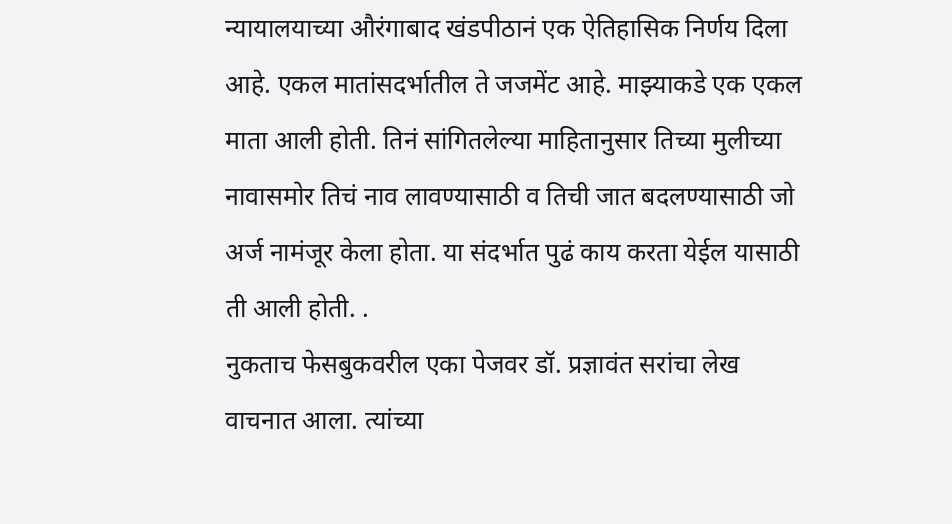न्यायालयाच्या औरंगाबाद खंडपीठानं एक ऐतिहासिक निर्णय दिला आहे. एकल मातांसदर्भातील ते जजमेंट आहे. माझ्याकडे एक एकल माता आली होती. तिनं सांगितलेल्या माहितानुसार तिच्या मुलीच्या नावासमोर तिचं नाव लावण्यासाठी व तिची जात बदलण्यासाठी जो अर्ज नामंजूर केला होता. या संदर्भात पुढं काय करता येईल यासाठी ती आली होती. .
नुकताच फेसबुकवरील एका पेजवर डॉ. प्रज्ञावंत सरांचा लेख वाचनात आला. त्यांच्या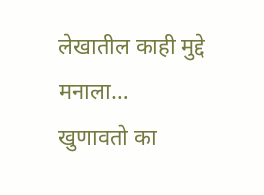लेखातील काही मुद्दे मनाला…
खुणावतो का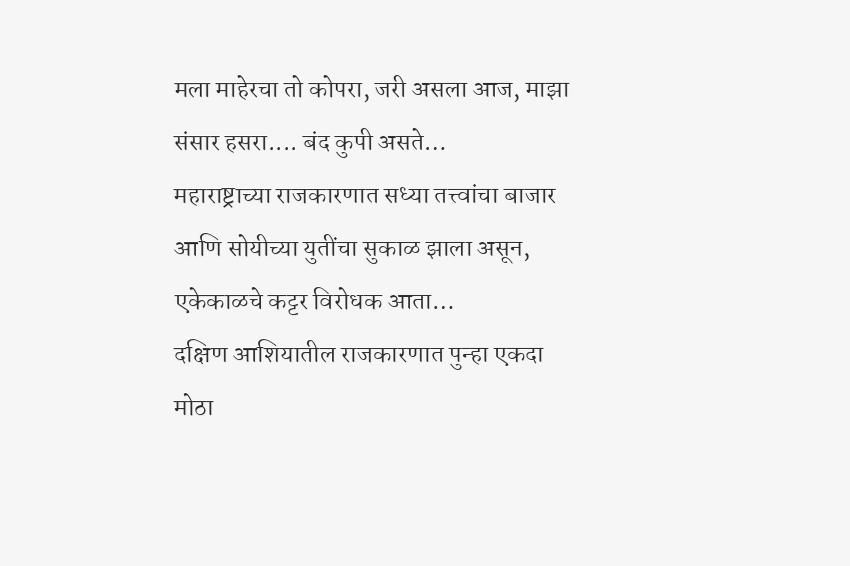मला माहेरचा तो कोपरा, जरी असला आज, माझा संसार हसरा.... बंद कुपी असते…
महाराष्ट्राच्या राजकारणात सध्या तत्त्वांचा बाजार आणि सोयीच्या युतींचा सुकाळ झाला असून, एकेकाळचे कट्टर विरोधक आता…
दक्षिण आशियातील राजकारणात पुन्हा एकदा मोठा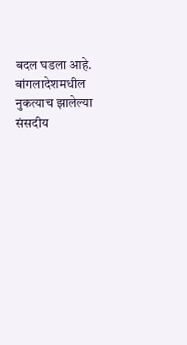बदल घडला आहे. बांगलादेशमधील नुकत्याच झालेल्या संसदीय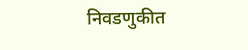निवडणुकीत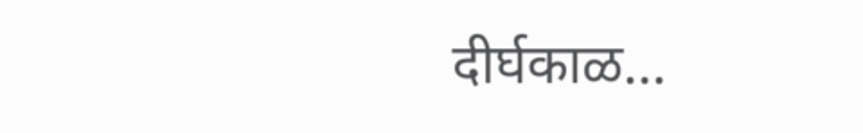दीर्घकाळ…